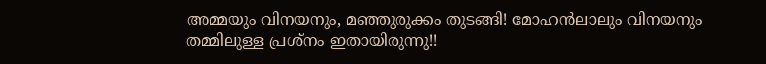അമ്മയും വിനയനും, മഞ്ഞുരുക്കം തുടങ്ങി! മോഹൻലാലും വിനയനും തമ്മിലുള്ള പ്രശ്നം ഇതായിരുന്നു!!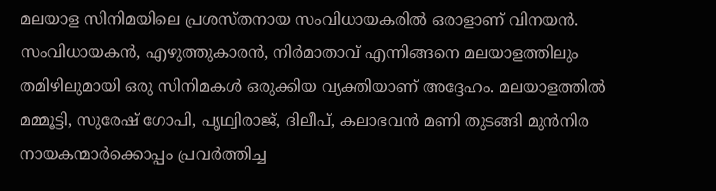മലയാള സിനിമയിലെ പ്രശസ്തനായ സംവിധായകരില്‍ ഒരാളാണ് വിനയന്‍. സംവിധായകന്‍, എഴുത്തുകാരന്‍, നിര്‍മാതാവ് എന്നിങ്ങനെ മലയാളത്തിലും തമിഴിലുമായി ഒരു സിനിമകള്‍ ഒരുക്കിയ വ്യക്തിയാണ് അദ്ദേഹം. മലയാളത്തില്‍ മമ്മൂട്ടി, സുരേഷ് ഗോപി, പൃഥ്വിരാജ്, ദിലീപ്, കലാഭവന്‍ മണി തുടങ്ങി മുന്‍നിര നായകന്മാര്‍ക്കൊപ്പം പ്രവര്‍ത്തിച്ച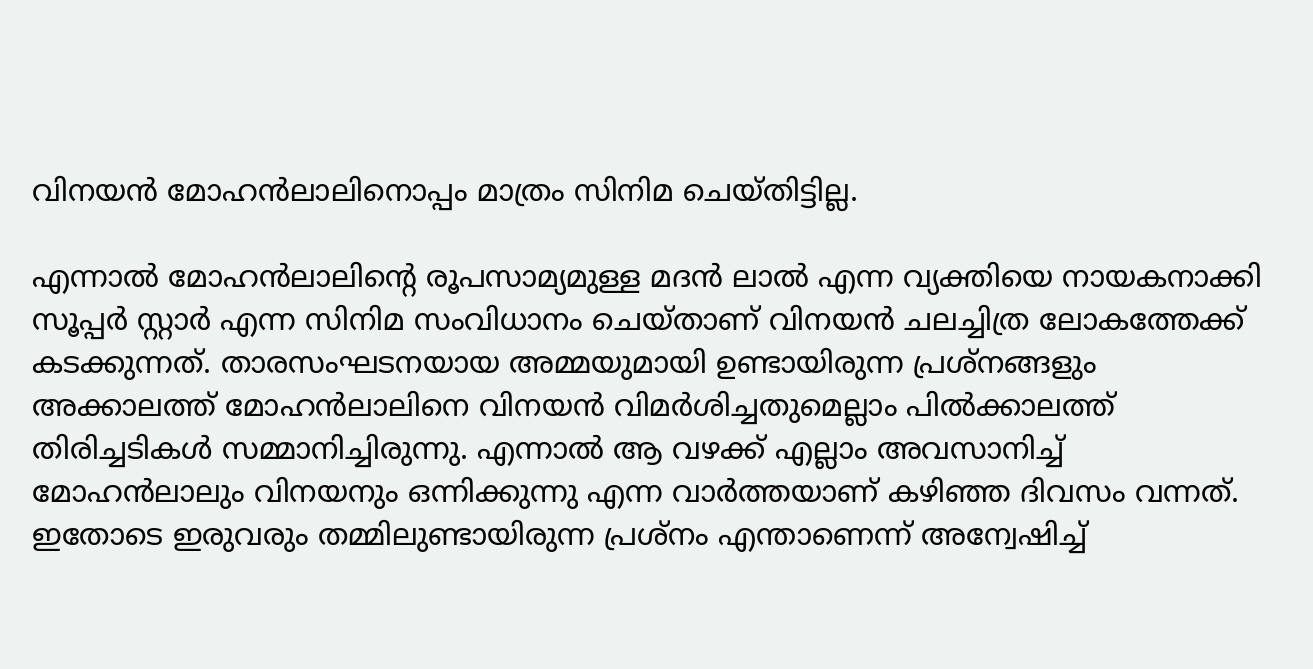വിനയന്‍ മോഹന്‍ലാലിനൊപ്പം മാത്രം സിനിമ ചെയ്തിട്ടില്ല.

എന്നാല്‍ മോഹന്‍ലാലിന്റെ രൂപസാമ്യമുള്ള മദന്‍ ലാല്‍ എന്ന വ്യക്തിയെ നായകനാക്കി സൂപ്പര്‍ സ്റ്റാര്‍ എന്ന സിനിമ സംവിധാനം ചെയ്താണ് വിനയന്‍ ചലച്ചിത്ര ലോകത്തേക്ക് കടക്കുന്നത്. താരസംഘടനയായ അമ്മയുമായി ഉണ്ടായിരുന്ന പ്രശ്‌നങ്ങളും അക്കാലത്ത് മോഹന്‍ലാലിനെ വിനയന്‍ വിമര്‍ശിച്ചതുമെല്ലാം പില്‍ക്കാലത്ത് തിരിച്ചടികള്‍ സമ്മാനിച്ചിരുന്നു. എന്നാല്‍ ആ വഴക്ക് എല്ലാം അവസാനിച്ച് മോഹന്‍ലാലും വിനയനും ഒന്നിക്കുന്നു എന്ന വാര്‍ത്തയാണ് കഴിഞ്ഞ ദിവസം വന്നത്. ഇതോടെ ഇരുവരും തമ്മിലുണ്ടായിരുന്ന പ്രശ്‌നം എന്താണെന്ന് അന്വേഷിച്ച്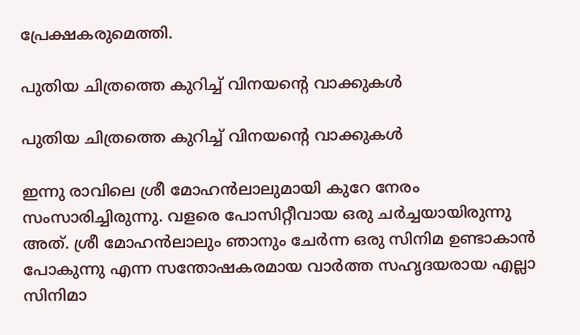പ്രേക്ഷകരുമെത്തി.

പുതിയ ചിത്രത്തെ കുറിച്ച് വിനയന്റെ വാക്കുകള്‍

പുതിയ ചിത്രത്തെ കുറിച്ച് വിനയന്റെ വാക്കുകള്‍

ഇന്നു രാവിലെ ശ്രീ മോഹന്‍ലാലുമായി കുറേ നേരം സംസാരിച്ചിരുന്നു. വളരെ പോസിറ്റീവായ ഒരു ചര്‍ച്ചയായിരുന്നു അത്. ശ്രീ മോഹന്‍ലാലും ഞാനും ചേര്‍ന്ന ഒരു സിനിമ ഉണ്ടാകാന്‍ പോകുന്നു എന്ന സന്തോഷകരമായ വാര്‍ത്ത സഹൃദയരായ എല്ലാ സിനിമാ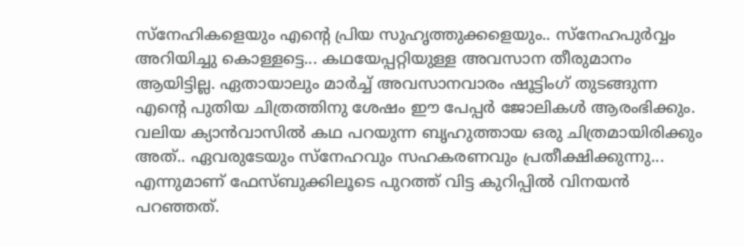സ്‌നേഹികളെയും എന്റെ പ്രിയ സുഹൃത്തുക്കളെയും.. സ്‌നേഹപുര്‍വ്വം അറിയിച്ചു കൊള്ളട്ടെ... കഥയേപ്പറ്റിയുള്ള അവസാന തീരുമാനം ആയിട്ടില്ല. ഏതായാലും മാര്‍ച്ച് അവസാനവാരം ഷൂട്ടിംഗ് തുടങ്ങുന്ന എന്റെ പുതിയ ചിത്രത്തിനു ശേഷം ഈ പേപ്പര്‍ ജോലികള്‍ ആരംഭിക്കും. വലിയ ക്യാന്‍വാസില്‍ കഥ പറയുന്ന ബൃഹുത്തായ ഒരു ചിത്രമായിരിക്കും അത്.. ഏവരുടേയും സ്‌നേഹവും സഹകരണവും പ്രതീക്ഷിക്കുന്നു... എന്നുമാണ് ഫേസ്ബുക്കിലൂടെ പുറത്ത് വിട്ട കുറിപ്പില്‍ വിനയന്‍ പറഞ്ഞത്.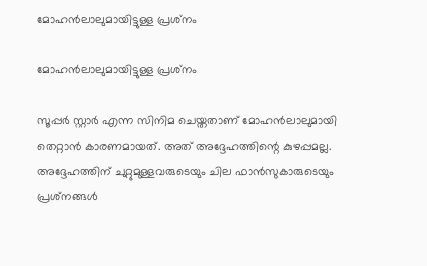മോഹന്‍ലാലുമായിട്ടുള്ള പ്രശ്‌നം

മോഹന്‍ലാലുമായിട്ടുള്ള പ്രശ്‌നം

സൂപ്പര്‍ സ്റ്റാര്‍ എന്ന സിനിമ ചെയ്തതാണ് മോഹന്‍ലാലുമായി തെറ്റാന്‍ കാരണമായത്. അത് അദ്ദേഹത്തിന്റെ കുഴപ്പമല്ല. അദ്ദേഹത്തിന് ചുറ്റുമുള്ളവരുടെയും ചില ഫാന്‍സുകാരുടെയും പ്രശ്‌നങ്ങള്‍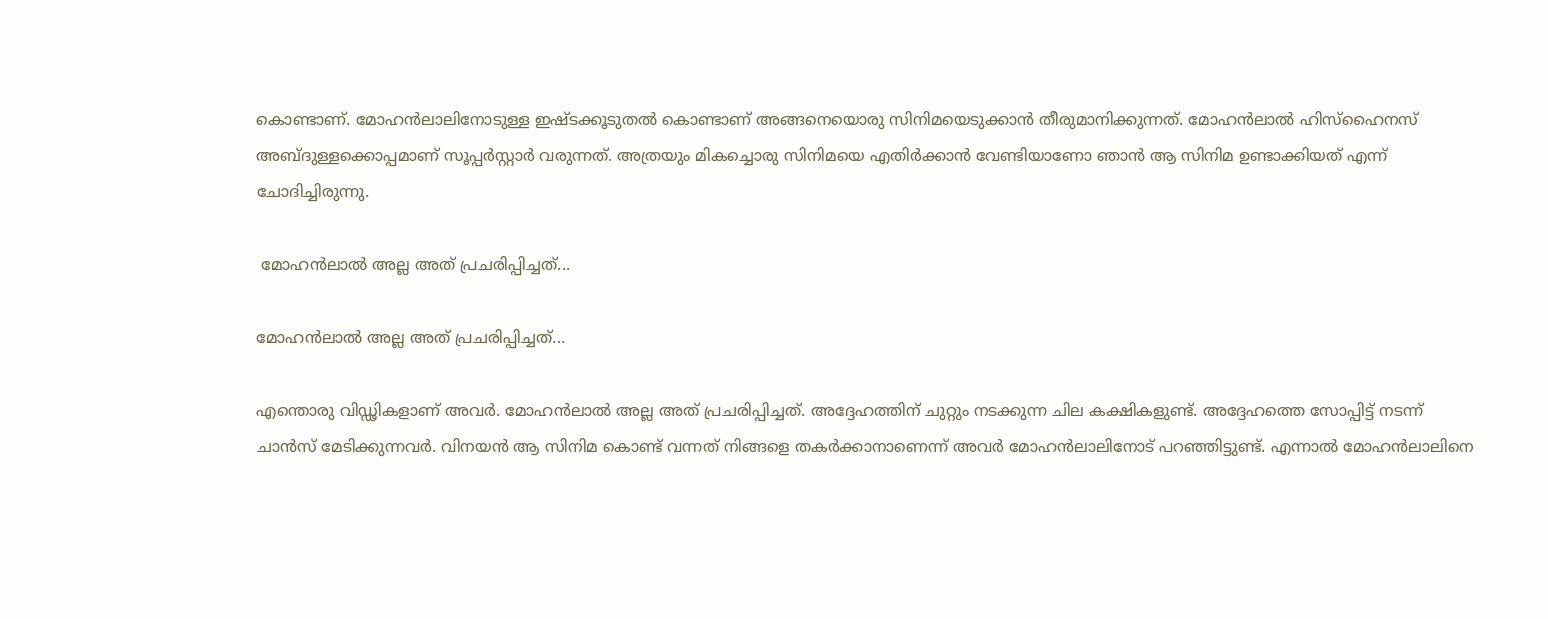കൊണ്ടാണ്. മോഹന്‍ലാലിനോടുള്ള ഇഷ്ടക്കൂടുതല്‍ കൊണ്ടാണ് അങ്ങനെയൊരു സിനിമയെടുക്കാന്‍ തീരുമാനിക്കുന്നത്. മോഹന്‍ലാല്‍ ഹിസ്‌ഹൈനസ് അബ്ദുള്ളക്കൊപ്പമാണ് സൂപ്പര്‍സ്റ്റാര്‍ വരുന്നത്. അത്രയും മികച്ചൊരു സിനിമയെ എതിര്‍ക്കാന്‍ വേണ്ടിയാണോ ഞാന്‍ ആ സിനിമ ഉണ്ടാക്കിയത് എന്ന് ചോദിച്ചിരുന്നു.

 മോഹന്‍ലാല്‍ അല്ല അത് പ്രചരിപ്പിച്ചത്...

മോഹന്‍ലാല്‍ അല്ല അത് പ്രചരിപ്പിച്ചത്...

എന്തൊരു വിഡ്ഢികളാണ് അവര്‍. മോഹന്‍ലാല്‍ അല്ല അത് പ്രചരിപ്പിച്ചത്. അദ്ദേഹത്തിന് ചുറ്റും നടക്കുന്ന ചില കക്ഷികളുണ്ട്. അദ്ദേഹത്തെ സോപ്പിട്ട് നടന്ന് ചാന്‍സ് മേടിക്കുന്നവര്‍. വിനയന്‍ ആ സിനിമ കൊണ്ട് വന്നത് നിങ്ങളെ തകര്‍ക്കാനാണെന്ന് അവര്‍ മോഹന്‍ലാലിനോട് പറഞ്ഞിട്ടുണ്ട്. എന്നാല്‍ മോഹന്‍ലാലിനെ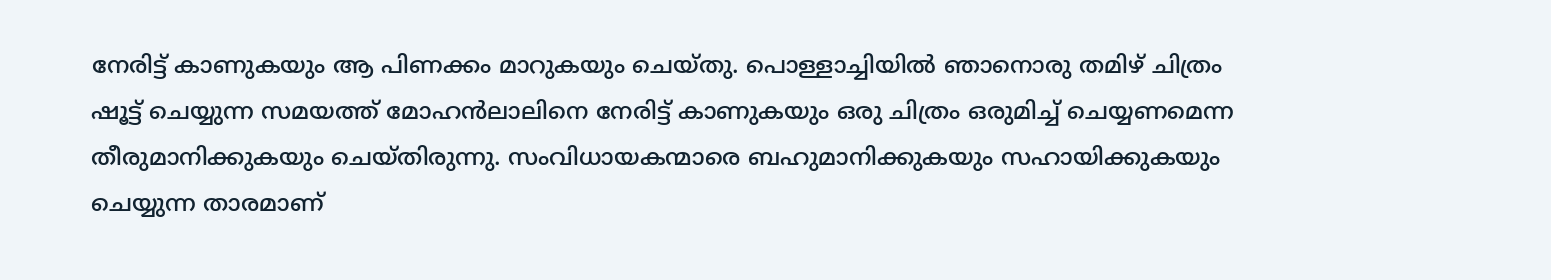നേരിട്ട് കാണുകയും ആ പിണക്കം മാറുകയും ചെയ്തു. പൊള്ളാച്ചിയില്‍ ഞാനൊരു തമിഴ് ചിത്രം ഷൂട്ട് ചെയ്യുന്ന സമയത്ത് മോഹന്‍ലാലിനെ നേരിട്ട് കാണുകയും ഒരു ചിത്രം ഒരുമിച്ച് ചെയ്യണമെന്ന തീരുമാനിക്കുകയും ചെയ്തിരുന്നു. സംവിധായകന്മാരെ ബഹുമാനിക്കുകയും സഹായിക്കുകയും ചെയ്യുന്ന താരമാണ്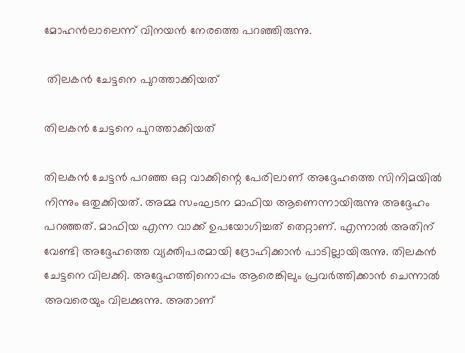മോഹന്‍ലാലെന്ന് വിനയന്‍ നേരത്തെ പറഞ്ഞിരുന്നു.

 തിലകന്‍ ചേട്ടനെ പുറത്താക്കിയത്

തിലകന്‍ ചേട്ടനെ പുറത്താക്കിയത്

തിലകന്‍ ചേട്ടന്‍ പറഞ്ഞ ഒറ്റ വാക്കിന്റെ പേരിലാണ് അദ്ദേഹത്തെ സിനിമയില്‍ നിന്നും ഒതുക്കിയത്. അമ്മ സംഘടന മാഫിയ ആണെന്നായിരുന്നു അദ്ദേഹം പറഞ്ഞത്. മാഫിയ എന്ന വാക്ക് ഉപയോഗിച്ചത് തെറ്റാണ്. എന്നാല്‍ അതിന് വേണ്ടി അദ്ദേഹത്തെ വ്യക്തിപരമായി ദ്രോഹിക്കാന്‍ പാടില്ലായിരുന്നു. തിലകന്‍ ചേട്ടനെ വിലക്കി. അദ്ദേഹത്തിനൊപ്പം ആരെങ്കിലും പ്രവര്‍ത്തിക്കാന്‍ ചെന്നാല്‍ അവരെയും വിലക്കുന്നു. അതാണ്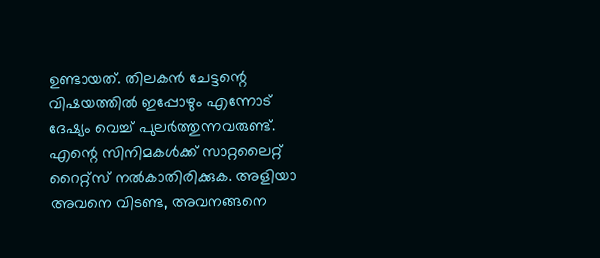ഉണ്ടായത്. തിലകന്‍ ചേട്ടന്റെ വിഷയത്തില്‍ ഇപ്പോഴും എന്നോട് ദേഷ്യം വെച്ച് പുലര്‍ത്തുന്നവരുണ്ട്. എന്റെ സിനിമകള്‍ക്ക് സാറ്റലൈറ്റ് റൈറ്റ്‌സ് നല്‍കാതിരിക്കുക. അളിയാ അവനെ വിടണ്ട, അവനങ്ങനെ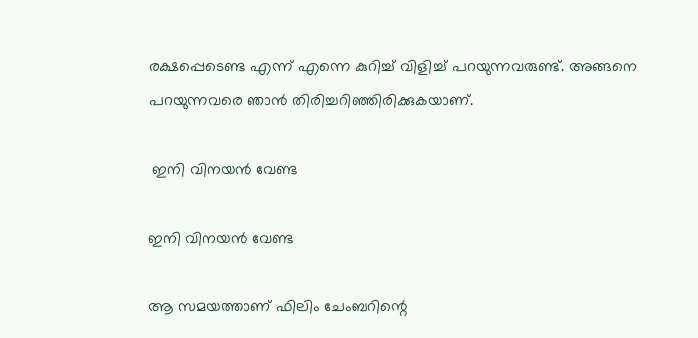രക്ഷപ്പെടെണ്ട എന്ന് എന്നെ കുറിച്ച് വിളിച്ച് പറയുന്നവരുണ്ട്. അങ്ങനെ പറയുന്നവരെ ഞാന്‍ തിരിച്ചറിഞ്ഞിരിക്കുകയാണ്.

 ഇനി വിനയന്‍ വേണ്ട

ഇനി വിനയന്‍ വേണ്ട

ആ സമയത്താണ് ഫിലിം ചേംബറിന്റെ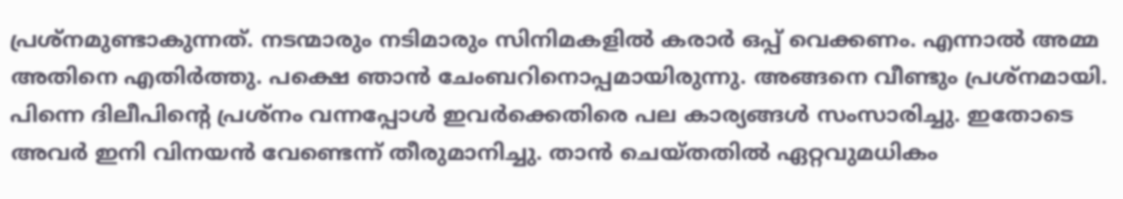പ്രശ്‌നമുണ്ടാകുന്നത്. നടന്മാരും നടിമാരും സിനിമകളില്‍ കരാര്‍ ഒപ്പ് വെക്കണം. എന്നാല്‍ അമ്മ അതിനെ എതിര്‍ത്തു. പക്ഷെ ഞാന്‍ ചേംബറിനൊപ്പമായിരുന്നു. അങ്ങനെ വീണ്ടും പ്രശ്‌നമായി. പിന്നെ ദിലീപിന്റെ പ്രശ്‌നം വന്നപ്പോള്‍ ഇവര്‍ക്കെതിരെ പല കാര്യങ്ങള്‍ സംസാരിച്ചു. ഇതോടെ അവര്‍ ഇനി വിനയന്‍ വേണ്ടെന്ന് തീരുമാനിച്ചു. താന്‍ ചെയ്തതില്‍ ഏറ്റവുമധികം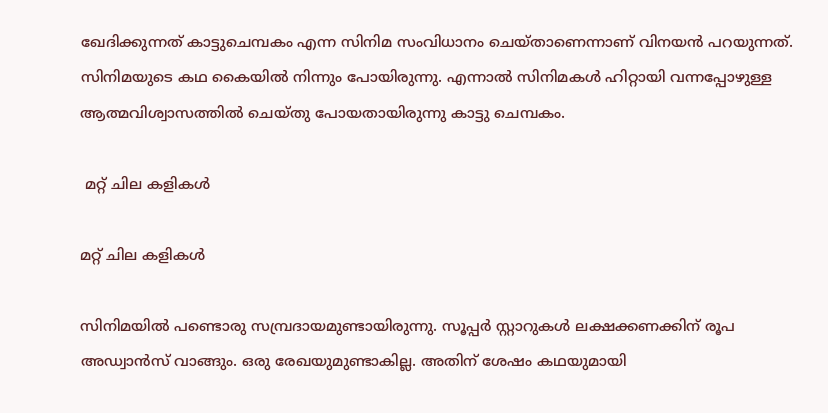ഖേദിക്കുന്നത് കാട്ടുചെമ്പകം എന്ന സിനിമ സംവിധാനം ചെയ്താണെന്നാണ് വിനയന്‍ പറയുന്നത്. സിനിമയുടെ കഥ കൈയില്‍ നിന്നും പോയിരുന്നു. എന്നാല്‍ സിനിമകള്‍ ഹിറ്റായി വന്നപ്പോഴുള്ള ആത്മവിശ്വാസത്തില്‍ ചെയ്തു പോയതായിരുന്നു കാട്ടു ചെമ്പകം.

 മറ്റ് ചില കളികള്‍

മറ്റ് ചില കളികള്‍

സിനിമയില്‍ പണ്ടൊരു സമ്പ്രദായമുണ്ടായിരുന്നു. സൂപ്പര്‍ സ്റ്റാറുകള്‍ ലക്ഷക്കണക്കിന് രൂപ അഡ്വാന്‍സ് വാങ്ങും. ഒരു രേഖയുമുണ്ടാകില്ല. അതിന് ശേഷം കഥയുമായി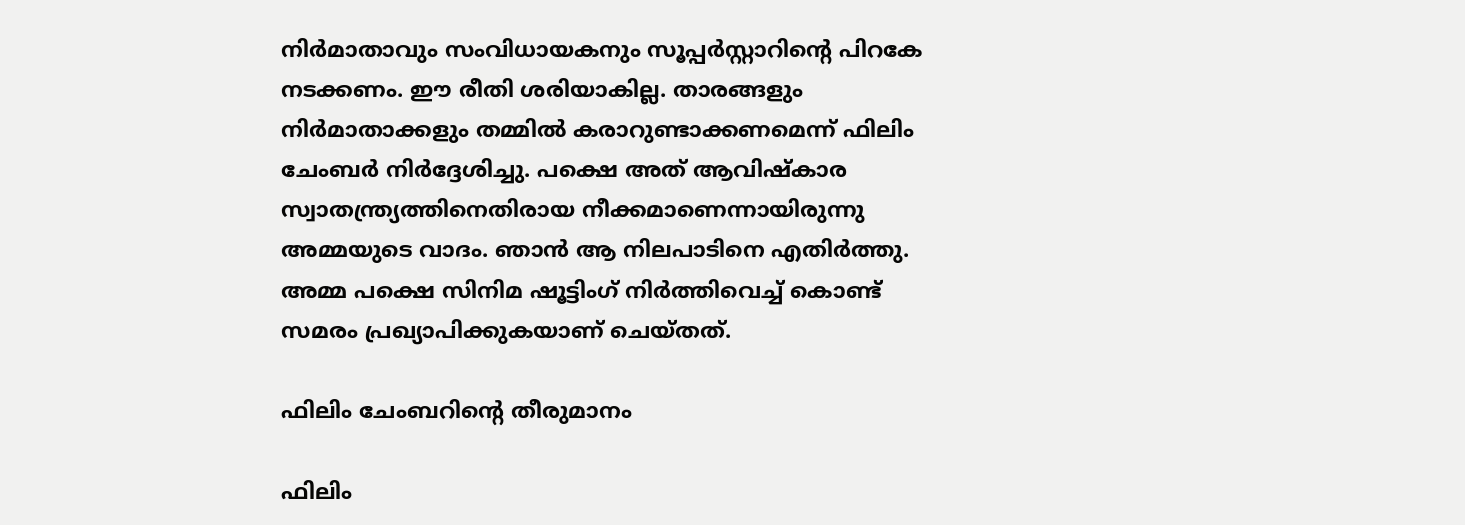നിര്‍മാതാവും സംവിധായകനും സൂപ്പര്‍സ്റ്റാറിന്റെ പിറകേ നടക്കണം. ഈ രീതി ശരിയാകില്ല. താരങ്ങളും നിര്‍മാതാക്കളും തമ്മില്‍ കരാറുണ്ടാക്കണമെന്ന് ഫിലിം ചേംബര്‍ നിര്‍ദ്ദേശിച്ചു. പക്ഷെ അത് ആവിഷ്‌കാര സ്വാതന്ത്ര്യത്തിനെതിരായ നീക്കമാണെന്നായിരുന്നു അമ്മയുടെ വാദം. ഞാന്‍ ആ നിലപാടിനെ എതിര്‍ത്തു. അമ്മ പക്ഷെ സിനിമ ഷൂട്ടിംഗ് നിര്‍ത്തിവെച്ച് കൊണ്ട് സമരം പ്രഖ്യാപിക്കുകയാണ് ചെയ്തത്.

ഫിലിം ചേംബറിന്റെ തീരുമാനം

ഫിലിം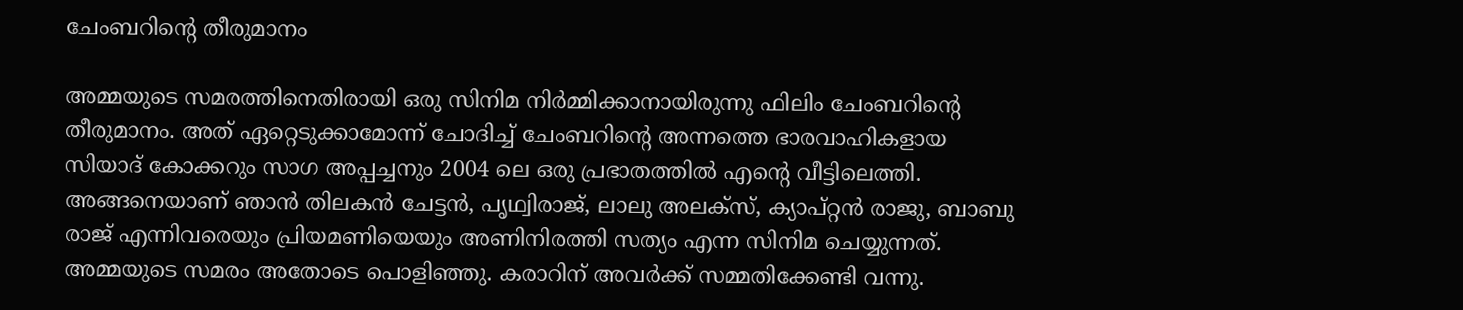ചേംബറിന്റെ തീരുമാനം

അമ്മയുടെ സമരത്തിനെതിരായി ഒരു സിനിമ നിര്‍മ്മിക്കാനായിരുന്നു ഫിലിം ചേംബറിന്റെ തീരുമാനം. അത് ഏറ്റെടുക്കാമോന്ന് ചോദിച്ച് ചേംബറിന്റെ അന്നത്തെ ഭാരവാഹികളായ സിയാദ് കോക്കറും സാഗ അപ്പച്ചനും 2004 ലെ ഒരു പ്രഭാതത്തില്‍ എന്റെ വീട്ടിലെത്തി. അങ്ങനെയാണ് ഞാന്‍ തിലകന്‍ ചേട്ടന്‍, പൃഥ്വിരാജ്, ലാലു അലക്‌സ്, ക്യാപ്റ്റന്‍ രാജു, ബാബു രാജ് എന്നിവരെയും പ്രിയമണിയെയും അണിനിരത്തി സത്യം എന്ന സിനിമ ചെയ്യുന്നത്. അമ്മയുടെ സമരം അതോടെ പൊളിഞ്ഞു. കരാറിന് അവര്‍ക്ക് സമ്മതിക്കേണ്ടി വന്നു.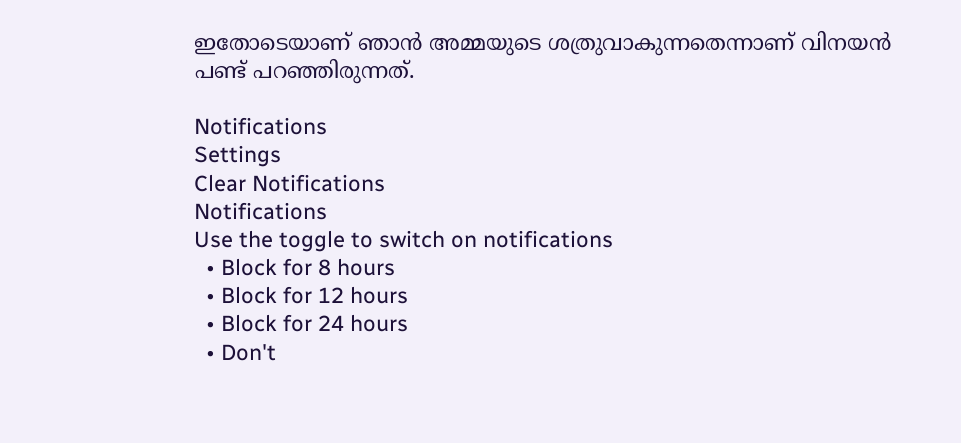ഇതോടെയാണ് ഞാന്‍ അമ്മയുടെ ശത്രുവാകുന്നതെന്നാണ് വിനയന്‍ പണ്ട് പറഞ്ഞിരുന്നത്.

Notifications
Settings
Clear Notifications
Notifications
Use the toggle to switch on notifications
  • Block for 8 hours
  • Block for 12 hours
  • Block for 24 hours
  • Don't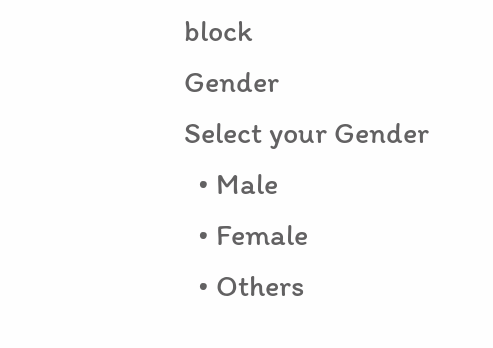block
Gender
Select your Gender
  • Male
  • Female
  • Others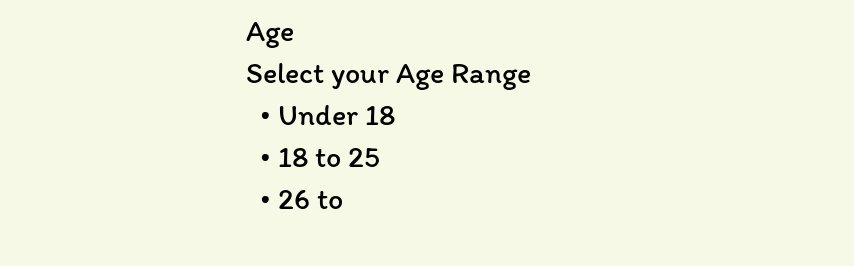Age
Select your Age Range
  • Under 18
  • 18 to 25
  • 26 to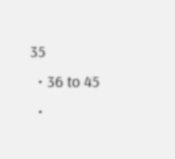35
  • 36 to 45
  •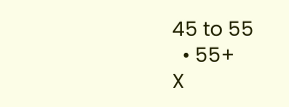45 to 55
  • 55+
X